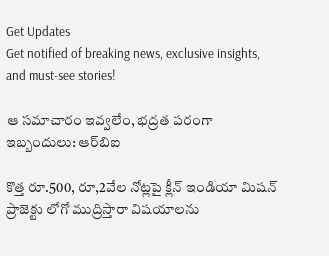Get Updates
Get notified of breaking news, exclusive insights, and must-see stories!

ఆ సమాచారం ఇవ్వలేం, భద్రత పరంగా ఇబ్బందులు: ఆర్‌బిఐ

కొత్త రూ.500, రూ,2వేల నోట్లపై క్లీన్ ఇండియా మిషన్ ప్రాజెక్టు లోగో ముద్రిస్తారా విషయాలను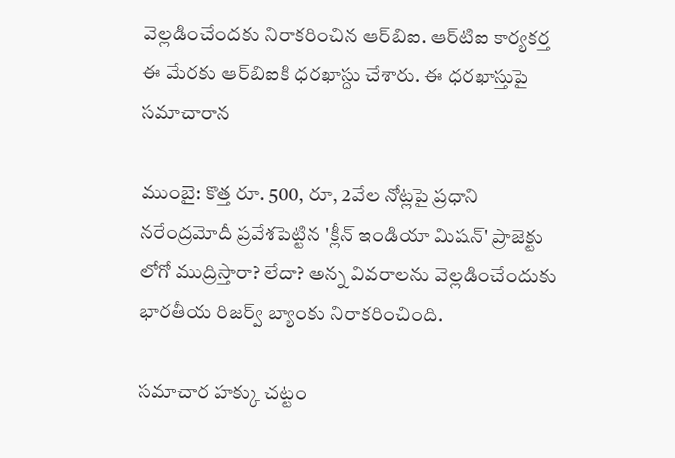వెల్లడించేందకు నిరాకరించిన ఆర్‌బిఐ. ఆర్‌టిఐ కార్యకర్త ఈ మేరకు ఆర్‌బిఐకి ధరఖాస్దు చేశారు. ఈ ధరఖాస్తుపై సమాచారాన

ముంబై: కొత్త రూ. 500, రూ, 2వేల నోట్లపై ప్రధాని నరేంద్రమోదీ ప్రవేశపెట్టిన 'క్లీన్‌ ఇండియా మిషన్‌' ప్రాజెక్టు లోగో ముద్రిస్తారా? లేదా? అన్న వివరాలను వెల్లడించేందుకు భారతీయ రిజర్వ్‌ బ్యాంకు నిరాకరించింది.

సమాచార హక్కు చట్టం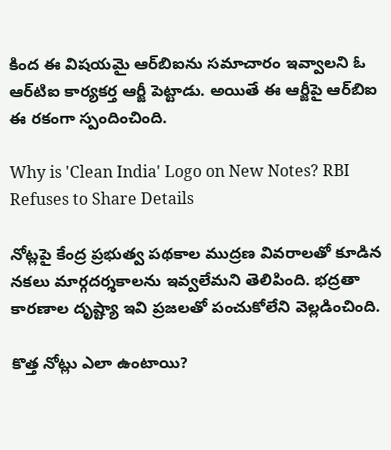కింద ఈ విషయమై ఆర్‌బిఐను సమాచారం ఇవ్వాలని ఓ ఆర్‌టిఐ కార్యకర్త ఆర్జీ పెట్టాడు. అయితే ఈ ఆర్జీపై ఆర్‌బిఐ ఈ రకంగా స్పందించింది.

Why is 'Clean India' Logo on New Notes? RBI Refuses to Share Details

నోట్లపై కేంద్ర ప్రభుత్వ పథకాల ముద్రణ వివరాలతో కూడిన నకలు మార్గదర్శకాలను ఇవ్వలేమని తెలిపింది. భద్రతా కారణాల దృష్ట్యా ఇవి ప్రజలతో పంచుకోలేని వెల్లడించింది.

కొత్త నోట్లు ఎలా ఉంటాయి?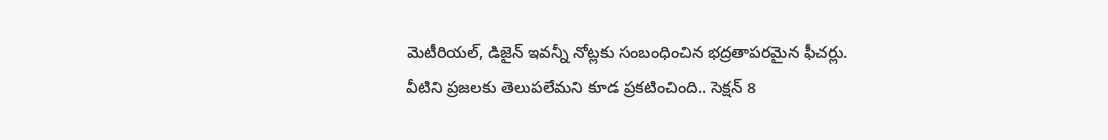మెటీరియల్‌, డిజైన్‌ ఇవన్నీ నోట్లకు సంబంధించిన భద్రతాపరమైన ఫీచర్లు. వీటిని ప్రజలకు తెలుపలేమని కూడ ప్రకటించింది.. సెక్షన్‌ 8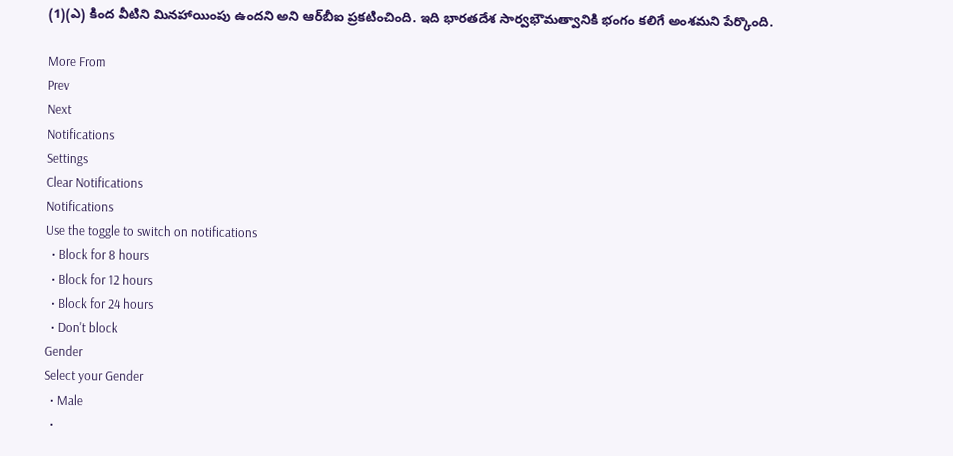(1)(ఎ) కింద వీటిని మినహాయింపు ఉందని అని ఆర్‌బీఐ ప్రకటించింది. ఇది భారతదేశ సార్వభౌమత్వానికి భంగం కలిగే అంశమని పేర్కొంది.

More From
Prev
Next
Notifications
Settings
Clear Notifications
Notifications
Use the toggle to switch on notifications
  • Block for 8 hours
  • Block for 12 hours
  • Block for 24 hours
  • Don't block
Gender
Select your Gender
  • Male
  •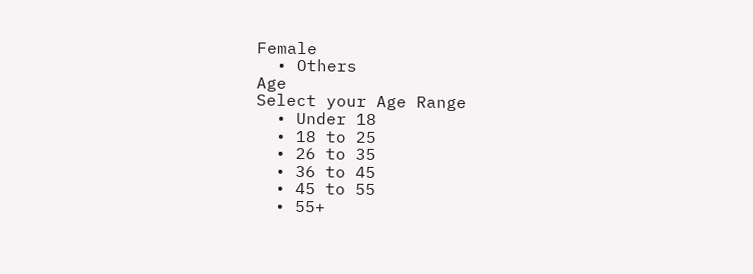Female
  • Others
Age
Select your Age Range
  • Under 18
  • 18 to 25
  • 26 to 35
  • 36 to 45
  • 45 to 55
  • 55+